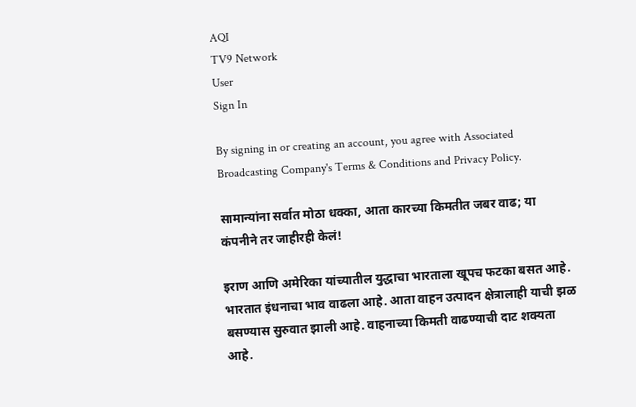AQI
TV9 Network
User
Sign In

By signing in or creating an account, you agree with Associated Broadcasting Company's Terms & Conditions and Privacy Policy.

सामान्यांना सर्वात मोठा धक्का, आता कारच्या किमतीत जबर वाढ; या कंपनीने तर जाहीरही केलं!

इराण आणि अमेरिका यांच्यातील युद्धाचा भारताला खूपच फटका बसत आहे. भारतात इंधनाचा भाव वाढला आहे. आता वाहन उत्पादन क्षेत्रालाही याची झळ बसण्यास सुरुवात झाली आहे. वाहनाच्या किमती वाढण्याची दाट शक्यता आहे.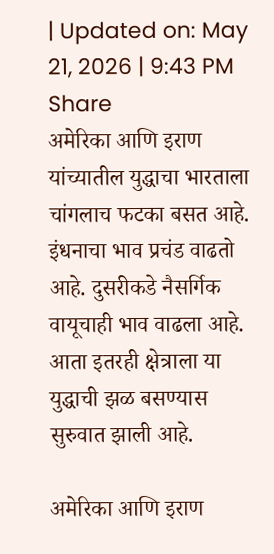| Updated on: May 21, 2026 | 9:43 PM
Share
अमेरिका आणि इराण यांच्यातील युद्धाचा भारताला चांगलाच फटका बसत आहे. इंधनाचा भाव प्रचंड वाढतो आहे. दुसरीकडे नैसर्गिक वायूचाही भाव वाढला आहे. आता इतरही क्षेत्राला या युद्धाची झळ बसण्यास सुरुवात झाली आहे.

अमेरिका आणि इराण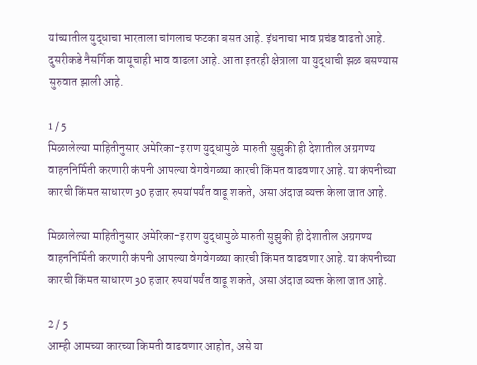यांच्यातील युद्धाचा भारताला चांगलाच फटका बसत आहे. इंधनाचा भाव प्रचंड वाढतो आहे. दुसरीकडे नैसर्गिक वायूचाही भाव वाढला आहे. आता इतरही क्षेत्राला या युद्धाची झळ बसण्यास सुरुवात झाली आहे.

1 / 5
मिळालेल्या माहितीनुसार अमेरिका-इराण युद्धामुळे  मारुती सुझुकी ही देशातील अग्रगण्य वाहननिर्मिती करणारी कंपनी आपल्या वेगवेगळ्या कारची किंमत वाढवणार आहे. या कंपनीच्या कारची किंमत साधारण 30 हजार रुपयांपर्यंत वाढू शकते, असा अंदाज व्यक्त केला जात आहे.

मिळालेल्या माहितीनुसार अमेरिका-इराण युद्धामुळे मारुती सुझुकी ही देशातील अग्रगण्य वाहननिर्मिती करणारी कंपनी आपल्या वेगवेगळ्या कारची किंमत वाढवणार आहे. या कंपनीच्या कारची किंमत साधारण 30 हजार रुपयांपर्यंत वाढू शकते, असा अंदाज व्यक्त केला जात आहे.

2 / 5
आम्ही आमच्या कारच्या किमती वाढवणार आहोत, असे या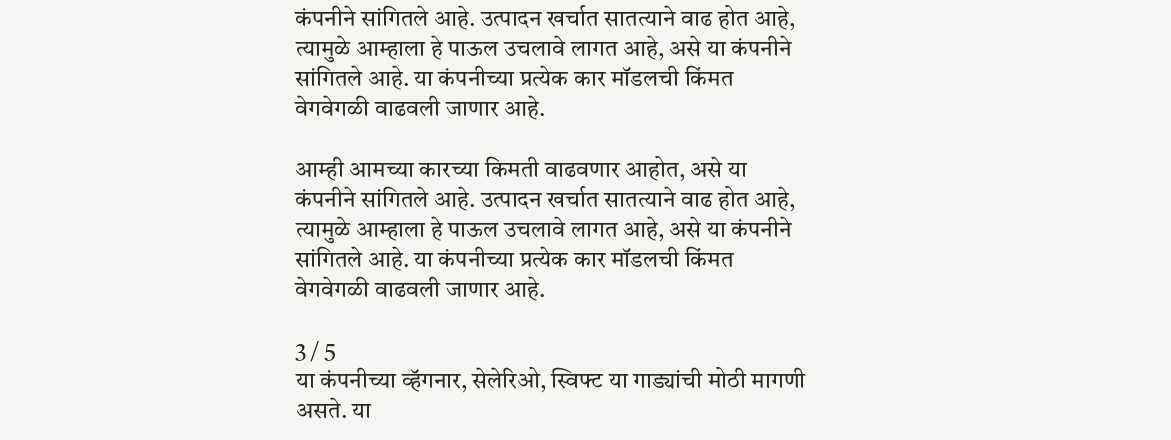कंपनीने सांगितले आहे. उत्पादन खर्चात सातत्याने वाढ होत आहे, त्यामुळे आम्हाला हे पाऊल उचलावे लागत आहे, असे या कंपनीने सांगितले आहे. या कंपनीच्या प्रत्येक कार मॉडलची किंमत वेगवेगळी वाढवली जाणार आहे.

आम्ही आमच्या कारच्या किमती वाढवणार आहोत, असे या कंपनीने सांगितले आहे. उत्पादन खर्चात सातत्याने वाढ होत आहे, त्यामुळे आम्हाला हे पाऊल उचलावे लागत आहे, असे या कंपनीने सांगितले आहे. या कंपनीच्या प्रत्येक कार मॉडलची किंमत वेगवेगळी वाढवली जाणार आहे.

3 / 5
या कंपनीच्या व्हॅगनार, सेलेरिओ, स्विफ्ट या गाड्यांची मोठी मागणी असते. या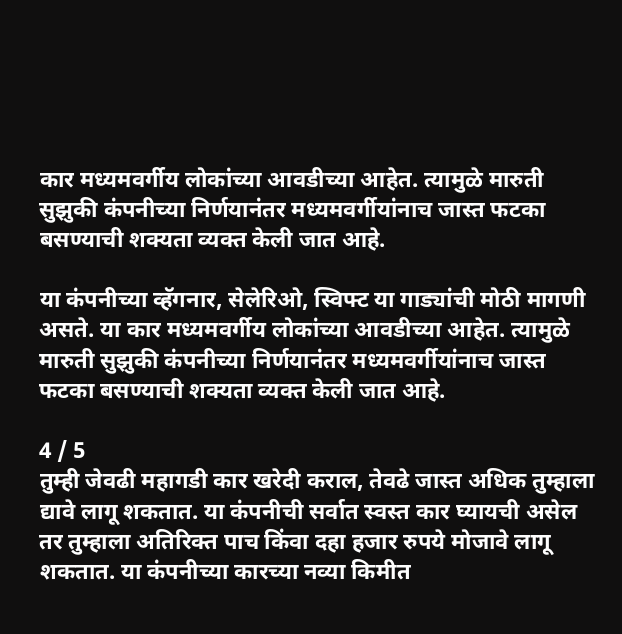कार मध्यमवर्गीय लोकांच्या आवडीच्या आहेत. त्यामुळे मारुती सुझुकी कंपनीच्या निर्णयानंतर मध्यमवर्गीयांनाच जास्त फटका बसण्याची शक्यता व्यक्त केली जात आहे.

या कंपनीच्या व्हॅगनार, सेलेरिओ, स्विफ्ट या गाड्यांची मोठी मागणी असते. या कार मध्यमवर्गीय लोकांच्या आवडीच्या आहेत. त्यामुळे मारुती सुझुकी कंपनीच्या निर्णयानंतर मध्यमवर्गीयांनाच जास्त फटका बसण्याची शक्यता व्यक्त केली जात आहे.

4 / 5
तुम्ही जेवढी महागडी कार खरेदी कराल, तेवढे जास्त अधिक तुम्हाला द्यावे लागू शकतात. या कंपनीची सर्वात स्वस्त कार घ्यायची असेल तर तुम्हाला अतिरिक्त पाच किंवा दहा हजार रुपये मोजावे लागू शकतात. या कंपनीच्या कारच्या नव्या किमीत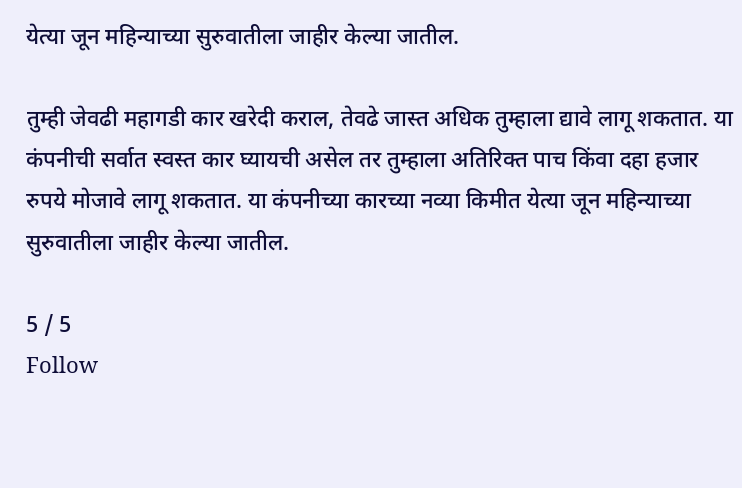येत्या जून महिन्याच्या सुरुवातीला जाहीर केल्या जातील.

तुम्ही जेवढी महागडी कार खरेदी कराल, तेवढे जास्त अधिक तुम्हाला द्यावे लागू शकतात. या कंपनीची सर्वात स्वस्त कार घ्यायची असेल तर तुम्हाला अतिरिक्त पाच किंवा दहा हजार रुपये मोजावे लागू शकतात. या कंपनीच्या कारच्या नव्या किमीत येत्या जून महिन्याच्या सुरुवातीला जाहीर केल्या जातील.

5 / 5
Follow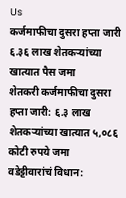Us
कर्जमाफीचा दुसरा हप्ता जारी ६.३६ लाख शेतकऱ्यांच्या खात्यात पैस जमा
शेतकरी कर्जमाफीचा दुसरा हप्ता जारी: ६.३ लाख शेतकऱ्यांच्या खात्यात ५,०८६ कोटी रुपये जमा
वडेट्टीवारांचं विधान: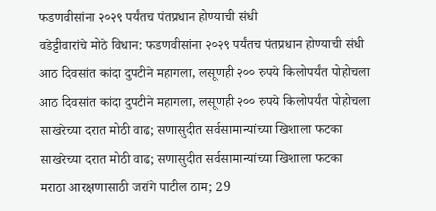फडणवीसांना २०२९ पर्यंतच पंतप्रधान होण्याची संधी
वडेट्टीवारांचे मोठे विधान: फडणवीसांना २०२९ पर्यंतच पंतप्रधान होण्याची संधी
आठ दिवसांत कांदा दुपटीने महागला, लसूणही २०० रुपये किलोपर्यंत पोहोचला
आठ दिवसांत कांदा दुपटीने महागला, लसूणही २०० रुपये किलोपर्यंत पोहोचला
साखरेच्या दरात मोठी वाढ; सणासुदीत सर्वसामान्यांच्या खिशाला फटका
साखरेच्या दरात मोठी वाढ; सणासुदीत सर्वसामान्यांच्या खिशाला फटका
मराठा आरक्षणासाठी जरांगे पाटील ठाम; 29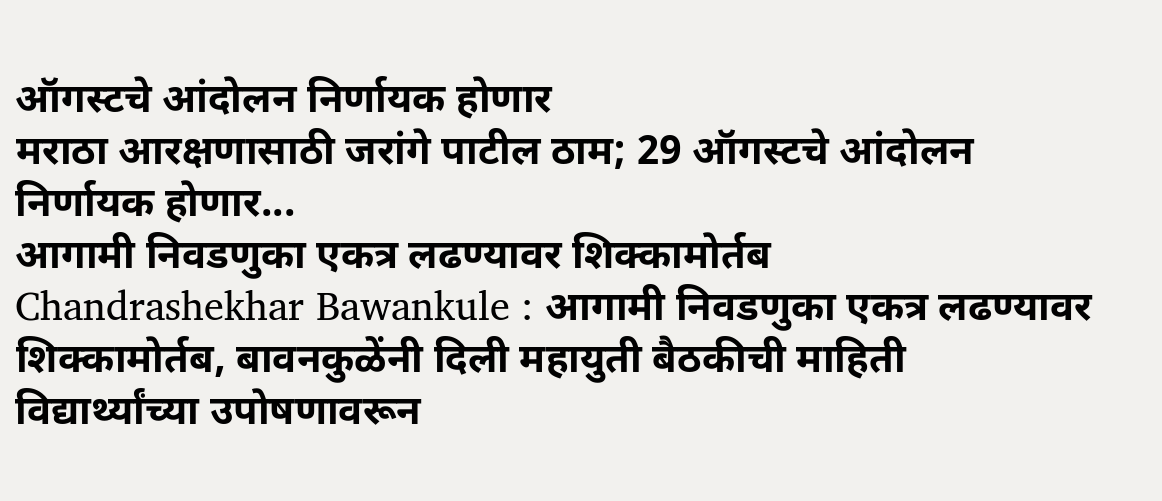ऑगस्टचे आंदोलन निर्णायक होणार
मराठा आरक्षणासाठी जरांगे पाटील ठाम; 29 ऑगस्टचे आंदोलन निर्णायक होणार...
आगामी निवडणुका एकत्र लढण्यावर शिक्कामोर्तब
Chandrashekhar Bawankule : आगामी निवडणुका एकत्र लढण्यावर शिक्कामोर्तब, बावनकुळेंनी दिली महायुती बैठकीची माहिती
विद्यार्थ्यांच्या उपोषणावरून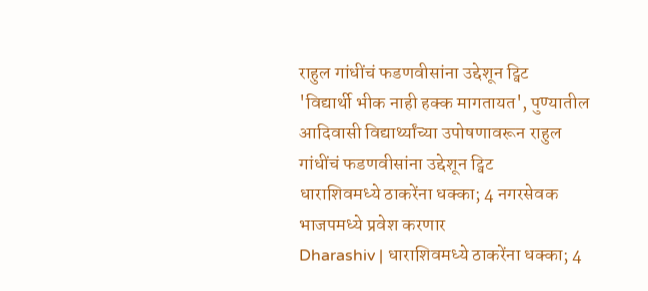राहुल गांधींचं फडणवीसांना उद्देशून ट्विट
'विद्यार्थी भीक नाही हक्क मागतायत', पुण्यातील आदिवासी विद्यार्थ्यांच्या उपोषणावरून राहुल गांधींचं फडणवीसांना उद्देशून ट्विट
धाराशिवमध्ये ठाकरेंना धक्का; 4 नगरसेवक भाजपमध्ये प्रवेश करणार
Dharashiv | धाराशिवमध्ये ठाकरेंना धक्का; 4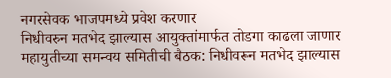नगरसेवक भाजपमध्ये प्रवेश करणार
निधीवरुन मतभेद झाल्यास आयुक्तांमार्फत तोडगा काढला जाणार
महायुतीच्या समन्वय समितीची बैठक: निधीवरून मतभेद झाल्यास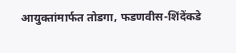आयुक्तांमार्फत तोडगा, फडणवीस-शिंदेंकडे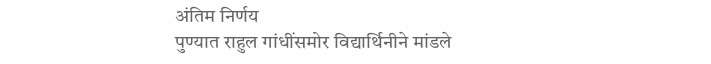अंतिम निर्णय
पुण्यात राहुल गांधींसमोर विद्यार्थिनीने मांडले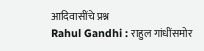आदिवासींचे प्रश्न
Rahul Gandhi : राहुल गांधींसमोर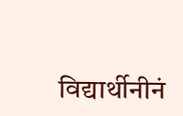विद्यार्थीनीनं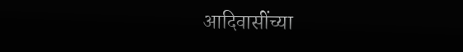आदिवासींच्या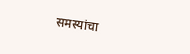समस्यांचा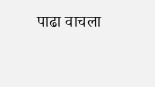पाढा वाचला